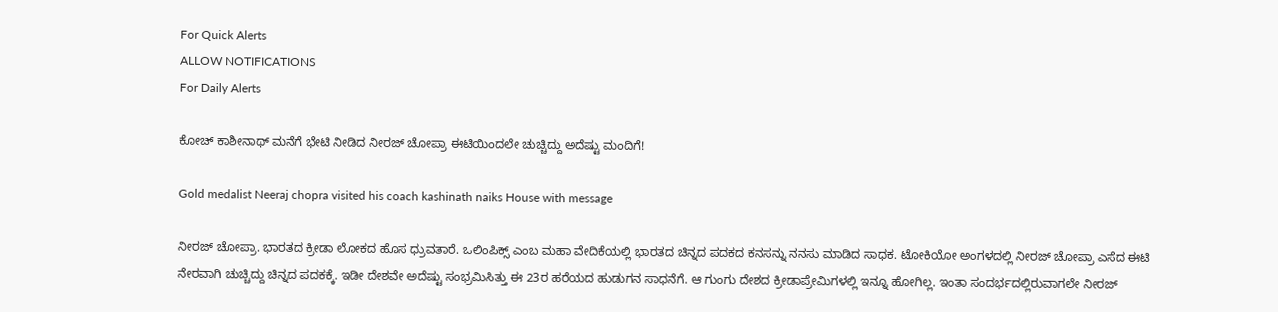For Quick Alerts
ALLOW NOTIFICATIONS
For Daily Alerts

ಕೋಚ್ ಕಾಶೀನಾಥ್ ಮನೆಗೆ ಭೇಟಿ ನೀಡಿದ ನೀರಜ್ ಚೋಪ್ರಾ ಈಟಿಯಿಂದಲೇ ಚುಚ್ಚಿದ್ದು ಅದೆಷ್ಟು ಮಂದಿಗೆ!

Gold medalist Neeraj chopra visited his coach kashinath naiks House with message

ನೀರಜ್ ಚೋಪ್ರಾ. ಭಾರತದ ಕ್ರೀಡಾ ಲೋಕದ ಹೊಸ ಧ್ರುವತಾರೆ. ಒಲಿಂಪಿಕ್ಸ್ ಎಂಬ ಮಹಾ ವೇದಿಕೆಯಲ್ಲಿ ಭಾರತದ ಚಿನ್ನದ ಪದಕದ ಕನಸನ್ನು ನನಸು ಮಾಡಿದ ಸಾಧಕ. ಟೋಕಿಯೋ ಅಂಗಳದಲ್ಲಿ ನೀರಜ್ ಚೋಪ್ರಾ ಎಸೆದ ಈಟಿ ನೇರವಾಗಿ ಚುಚ್ಚಿದ್ದು ಚಿನ್ನದ ಪದಕಕ್ಕೆ. ಇಡೀ ದೇಶವೇ ಅದೆಷ್ಟು ಸಂಭ್ರಮಿಸಿತ್ತು ಈ 23ರ ಹರೆಯದ ಹುಡುಗನ ಸಾಧನೆಗೆ. ಆ ಗುಂಗು ದೇಶದ ಕ್ರೀಡಾಪ್ರೇಮಿಗಳಲ್ಲಿ ಇನ್ನೂ ಹೋಗಿಲ್ಲ. ಇಂತಾ ಸಂದರ್ಭದಲ್ಲಿರುವಾಗಲೇ ನೀರಜ್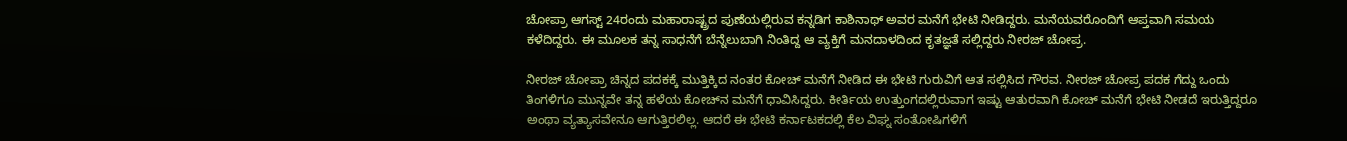ಚೋಪ್ರಾ ಆಗಸ್ಟ್ 24ರಂದು ಮಹಾರಾಷ್ಟ್ರದ ಪುಣೆಯಲ್ಲಿರುವ ಕನ್ನಡಿಗ ಕಾಶಿನಾಥ್ ಅವರ ಮನೆಗೆ ಭೇಟಿ ನೀಡಿದ್ದರು. ಮನೆಯವರೊಂದಿಗೆ ಆಪ್ತವಾಗಿ ಸಮಯ ಕಳೆದಿದ್ದರು. ಈ ಮೂಲಕ ತನ್ನ ಸಾಧನೆಗೆ ಬೆನ್ನೆಲುಬಾಗಿ ನಿಂತಿದ್ದ ಆ ವ್ಯಕ್ತಿಗೆ ಮನದಾಳದಿಂದ ಕೃತಜ್ಞತೆ ಸಲ್ಲಿದ್ದರು ನೀರಜ್ ಚೋಪ್ರ.

ನೀರಜ್ ಚೋಪ್ರಾ ಚಿನ್ನದ ಪದಕಕ್ಕೆ ಮುತ್ತಿಕ್ಕಿದ ನಂತರ ಕೋಚ್ ಮನೆಗೆ ನೀಡಿದ ಈ ಭೇಟಿ ಗುರುವಿಗೆ ಆತ ಸಲ್ಲಿಸಿದ ಗೌರವ. ನೀರಜ್ ಚೋಪ್ರ ಪದಕ ಗೆದ್ದು ಒಂದು ತಿಂಗಳಿಗೂ ಮುನ್ನವೇ ತನ್ನ ಹಳೆಯ ಕೋಚ್‌ನ ಮನೆಗೆ ಧಾವಿಸಿದ್ದರು. ಕೀರ್ತಿಯ ಉತ್ತುಂಗದಲ್ಲಿರುವಾಗ ಇಷ್ಟು ಆತುರವಾಗಿ ಕೋಚ್ ಮನೆಗೆ ಭೇಟಿ ನೀಡದೆ ಇರುತ್ತಿದ್ದರೂ ಅಂಥಾ ವ್ಯತ್ಯಾಸವೇನೂ ಆಗುತ್ತಿರಲಿಲ್ಲ. ಆದರೆ ಈ ಭೇಟಿ ಕರ್ನಾಟಕದಲ್ಲಿ ಕೆಲ ವಿಘ್ನ ಸಂತೋಷಿಗಳಿಗೆ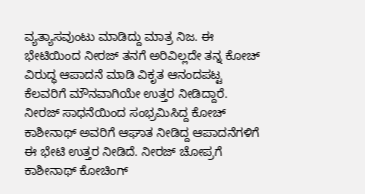ವ್ಯತ್ಯಾಸವುಂಟು ಮಾಡಿದ್ದು ಮಾತ್ರ ನಿಜ. ಈ ಭೇಟಿಯಿಂದ ನೀರಜ್ ತನಗೆ ಅರಿವಿಲ್ಲದೇ ತನ್ನ ಕೋಚ್ ವಿರುದ್ಧ ಆಪಾದನೆ ಮಾಡಿ ವಿಕೃತ ಆನಂದಪಟ್ಟ ಕೆಲವರಿಗೆ ಮೌನವಾಗಿಯೇ ಉತ್ತರ ನೀಡಿದ್ದಾರೆ. ನೀರಜ್ ಸಾಧನೆಯಿಂದ ಸಂಭ್ರಮಿಸಿದ್ದ ಕೋಚ್ ಕಾಶೀನಾಥ್ ಅವರಿಗೆ ಆಘಾತ ನೀಡಿದ್ದ ಆಪಾದನೆಗಳಿಗೆ ಈ ಭೇಟಿ ಉತ್ತರ ನೀಡಿದೆ. ನೀರಜ್ ಚೋಪ್ರಗೆ ಕಾಶೀನಾಥ್ ಕೋಚಿಂಗ್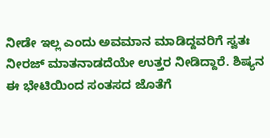ನೀಡೇ ಇಲ್ಲ ಎಂದು ಅವಮಾನ ಮಾಡಿದ್ದವರಿಗೆ ಸ್ವತಃ ನೀರಜ್ ಮಾತನಾಡದೆಯೇ ಉತ್ತರ ನೀಡಿದ್ದಾರೆ. ಶಿಷ್ಯನ ಈ ಭೇಟಿಯಿಂದ ಸಂತಸದ ಜೊತೆಗೆ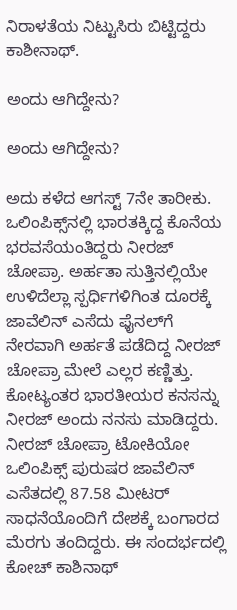ನಿರಾಳತೆಯ ನಿಟ್ಟುಸಿರು ಬಿಟ್ಟಿದ್ದರು ಕಾಶೀನಾಥ್.

ಅಂದು ಆಗಿದ್ದೇನು?

ಅಂದು ಆಗಿದ್ದೇನು?

ಅದು ಕಳೆದ ಆಗಸ್ಟ್ 7ನೇ ತಾರೀಕು. ಒಲಿಂಪಿಕ್ಸ್‌ನಲ್ಲಿ ಭಾರತಕ್ಕಿದ್ದ ಕೊನೆಯ ಭರವಸೆಯಂತಿದ್ದರು ನೀರಜ್ ಚೋಪ್ರಾ. ಅರ್ಹತಾ ಸುತ್ತಿನಲ್ಲಿಯೇ ಉಳಿದೆಲ್ಲಾ ಸ್ಪರ್ಧಿಗಳಿಗಿಂತ ದೂರಕ್ಕೆ ಜಾವೆಲಿನ್ ಎಸೆದು ಫೈನಲ್‌ಗೆ ನೇರವಾಗಿ ಅರ್ಹತೆ ಪಡೆದಿದ್ದ ನೀರಜ್ ಚೋಪ್ರಾ ಮೇಲೆ ಎಲ್ಲರ ಕಣ್ಣಿತ್ತು. ಕೋಟ್ಯಂತರ ಭಾರತೀಯರ ಕನಸನ್ನು ನೀರಜ್ ಅಂದು ನನಸು ಮಾಡಿದ್ದರು. ನೀರಜ್ ಚೋಪ್ರಾ ಟೋಕಿಯೋ ಒಲಿಂಪಿಕ್ಸ್ ಪುರುಷರ ಜಾವೆಲಿನ್ ಎಸೆತದಲ್ಲಿ 87.58 ಮೀಟರ್ ಸಾಧನೆಯೊಂದಿಗೆ ದೇಶಕ್ಕೆ ಬಂಗಾರದ ಮೆರಗು ತಂದಿದ್ದರು. ಈ ಸಂದರ್ಭದಲ್ಲಿ ಕೋಚ್ ಕಾಶಿನಾಥ್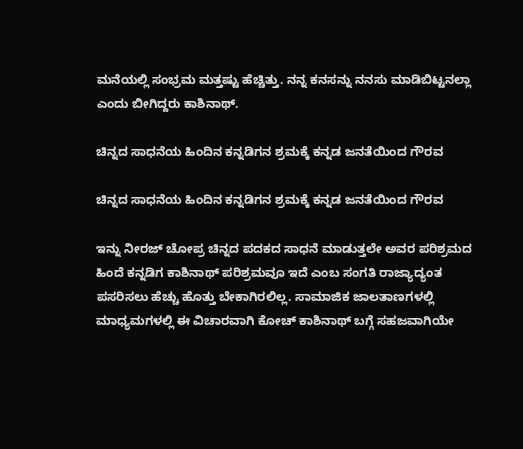ಮನೆಯಲ್ಲಿ ಸಂಭ್ರಮ ಮತ್ತಷ್ಟು ಹೆಚ್ಚಿತ್ತು. ನನ್ನ ಕನಸನ್ನು ನನಸು ಮಾಡಿಬಿಟ್ಟನಲ್ಲಾ ಎಂದು ಬೀಗಿದ್ದರು ಕಾಶಿನಾಥ್.

ಚಿನ್ನದ ಸಾಧನೆಯ ಹಿಂದಿನ ಕನ್ನಡಿಗನ ಶ್ರಮಕ್ಕೆ ಕನ್ನಡ ಜನತೆಯಿಂದ ಗೌರವ

ಚಿನ್ನದ ಸಾಧನೆಯ ಹಿಂದಿನ ಕನ್ನಡಿಗನ ಶ್ರಮಕ್ಕೆ ಕನ್ನಡ ಜನತೆಯಿಂದ ಗೌರವ

ಇನ್ನು ನೀರಜ್ ಚೋಪ್ರ ಚಿನ್ನದ ಪದಕದ ಸಾಧನೆ ಮಾಡುತ್ತಲೇ ಅವರ ಪರಿಶ್ರಮದ ಹಿಂದೆ ಕನ್ನಡಿಗ ಕಾಶಿನಾಥ್ ಪರಿಶ್ರಮವೂ ಇದೆ ಎಂಬ ಸಂಗತಿ ರಾಜ್ಯಾದ್ಯಂತ ಪಸರಿಸಲು ಹೆಚ್ಚು ಹೊತ್ತು ಬೇಕಾಗಿರಲಿಲ್ಲ. ಸಾಮಾಜಿಕ ಜಾಲತಾಣಗಳಲ್ಲಿ ಮಾಧ್ಯಮಗಳಲ್ಲಿ ಈ ವಿಚಾರವಾಗಿ ಕೋಚ್ ಕಾಶಿನಾಥ್ ಬಗ್ಗೆ ಸಹಜವಾಗಿಯೇ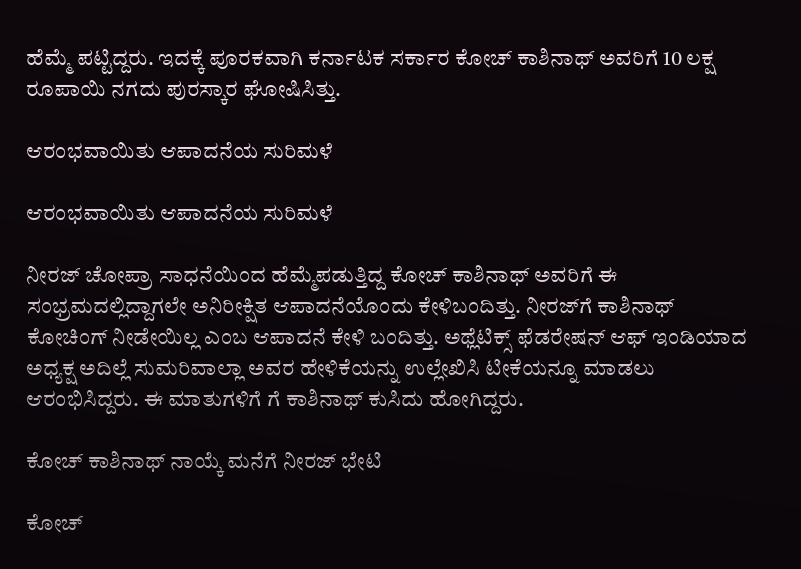ಹೆಮ್ಮೆ ಪಟ್ಟಿದ್ದರು. ಇದಕ್ಕೆ ಪೂರಕವಾಗಿ ಕರ್ನಾಟಕ ಸರ್ಕಾರ ಕೋಚ್ ಕಾಶಿನಾಥ್ ಅವರಿಗೆ 10 ಲಕ್ಷ ರೂಪಾಯಿ ನಗದು ಪುರಸ್ಕಾರ ಘೋಷಿಸಿತ್ತು.

ಆರಂಭವಾಯಿತು ಆಪಾದನೆಯ ಸುರಿಮಳೆ

ಆರಂಭವಾಯಿತು ಆಪಾದನೆಯ ಸುರಿಮಳೆ

ನೀರಜ್ ಚೋಪ್ರಾ ಸಾಧನೆಯಿಂದ ಹೆಮ್ಮೆಪಡುತ್ತಿದ್ದ ಕೋಚ್ ಕಾಶಿನಾಥ್ ಅವರಿಗೆ ಈ ಸಂಭ್ರಮದಲ್ಲಿದ್ದಾಗಲೇ ಅನಿರೀಕ್ಷಿತ ಆಪಾದನೆಯೊಂದು ಕೇಳಿಬಂದಿತ್ತು. ನೀರಜ್‌ಗೆ ಕಾಶಿನಾಥ್ ಕೋಚಿಂಗ್ ನೀಡೇಯಿಲ್ಲ ಎಂಬ ಆಪಾದನೆ ಕೇಳಿ ಬಂದಿತ್ತು. ಅಥ್ಲೆಟಿಕ್ಸ್‌ ಫೆಡರೇಷನ್‌ ಆಫ್‌ ಇಂಡಿಯಾದ ಅಧ್ಯಕ್ಷ ಅದಿಲ್ಲೆ ಸುಮರಿವಾಲ್ಲಾ ಅವರ ಹೇಳಿಕೆಯನ್ನು ಉಲ್ಲೇಖಿಸಿ ಟೀಕೆಯನ್ನೂ ಮಾಡಲು ಆರಂಭಿಸಿದ್ದರು. ಈ ಮಾತುಗಳಿಗೆ ಗೆ ಕಾಶಿನಾಥ್ ಕುಸಿದು ಹೋಗಿದ್ದರು.

ಕೋಚ್ ಕಾಶಿನಾಥ್ ನಾಯ್ಕೆ ಮನೆಗೆ ನೀರಜ್ ಭೇಟಿ

ಕೋಚ್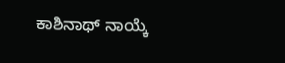ಕಾಶಿನಾಥ್ ನಾಯ್ಕೆ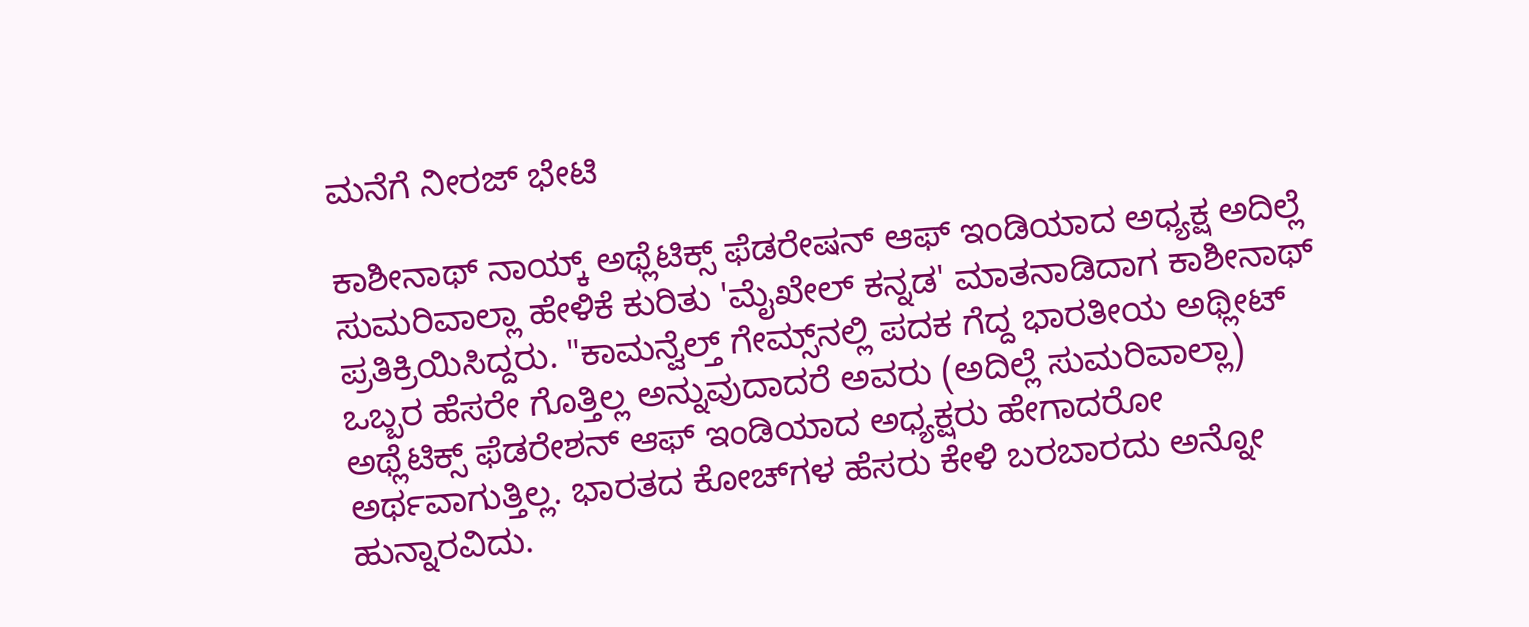ಮನೆಗೆ ನೀರಜ್ ಭೇಟಿ

ಕಾಶೀನಾಥ್ ನಾಯ್ಕ್ ಅಥ್ಲೆಟಿಕ್ಸ್‌ ಫೆಡರೇಷನ್‌ ಆಫ್‌ ಇಂಡಿಯಾದ ಅಧ್ಯಕ್ಷ ಅದಿಲ್ಲೆ ಸುಮರಿವಾಲ್ಲಾ ಹೇಳಿಕೆ ಕುರಿತು 'ಮೈಖೇಲ್ ಕನ್ನಡ' ಮಾತನಾಡಿದಾಗ ಕಾಶೀನಾಥ್ ಪ್ರತಿಕ್ರಿಯಿಸಿದ್ದರು. "ಕಾಮನ್ವೆಲ್ತ್ ಗೇಮ್ಸ್‌ನಲ್ಲಿ ಪದಕ ಗೆದ್ದ ಭಾರತೀಯ ಅಥ್ಲೀಟ್‌ ಒಬ್ಬರ ಹೆಸರೇ ಗೊತ್ತಿಲ್ಲ ಅನ್ನುವುದಾದರೆ ಅವರು (ಅದಿಲ್ಲೆ ಸುಮರಿವಾಲ್ಲಾ) ಅಥ್ಲೆಟಿಕ್ಸ್ ಫೆಡರೇಶನ್ ಆಫ್ ಇಂಡಿಯಾದ ಅಧ್ಯಕ್ಷರು ಹೇಗಾದರೋ ಅರ್ಥವಾಗುತ್ತಿಲ್ಲ. ಭಾರತದ ಕೋಚ್‌ಗಳ ಹೆಸರು ಕೇಳಿ ಬರಬಾರದು ಅನ್ನೋ ಹುನ್ನಾರವಿದು.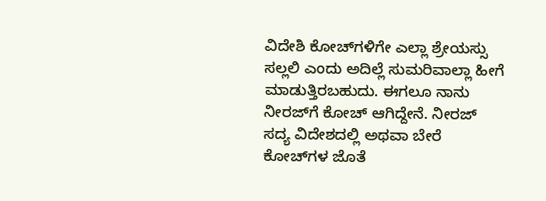ವಿದೇಶಿ ಕೋಚ್‌ಗಳಿಗೇ ಎಲ್ಲಾ ಶ್ರೇಯಸ್ಸು ಸಲ್ಲಲಿ ಎಂದು ಅದಿಲ್ಲೆ ಸುಮರಿವಾಲ್ಲಾ ಹೀಗೆ ಮಾಡುತ್ತಿರಬಹುದು. ಈಗಲೂ ನಾನು ನೀರಜ್‌ಗೆ ಕೋಚ್ ಆಗಿದ್ದೇನೆ. ನೀರಜ್ ಸದ್ಯ ವಿದೇಶದಲ್ಲಿ ಅಥವಾ ಬೇರೆ ಕೋಚ್‌ಗಳ ಜೊತೆ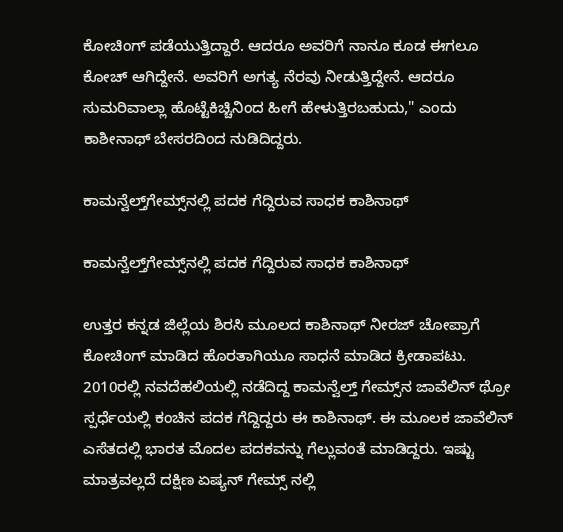ಕೋಚಿಂಗ್ ಪಡೆಯುತ್ತಿದ್ದಾರೆ. ಆದರೂ ಅವರಿಗೆ ನಾನೂ ಕೂಡ ಈಗಲೂ ಕೋಚ್ ಆಗಿದ್ದೇನೆ. ಅವರಿಗೆ ಅಗತ್ಯ ನೆರವು ನೀಡುತ್ತಿದ್ದೇನೆ. ಆದರೂ ಸುಮರಿವಾಲ್ಲಾ ಹೊಟ್ಟೆಕಿಚ್ಚಿನಿಂದ ಹೀಗೆ ಹೇಳುತ್ತಿರಬಹುದು," ಎಂದು ಕಾಶೀನಾಥ್ ಬೇಸರದಿಂದ ನುಡಿದಿದ್ದರು.

ಕಾಮನ್ವೆಲ್ತ್‌ಗೇಮ್ಸ್‌ನಲ್ಲಿ ಪದಕ ಗೆದ್ದಿರುವ ಸಾಧಕ ಕಾಶಿನಾಥ್

ಕಾಮನ್ವೆಲ್ತ್‌ಗೇಮ್ಸ್‌ನಲ್ಲಿ ಪದಕ ಗೆದ್ದಿರುವ ಸಾಧಕ ಕಾಶಿನಾಥ್

ಉತ್ತರ ಕನ್ನಡ ಜಿಲ್ಲೆಯ ಶಿರಸಿ ಮೂಲದ ಕಾಶಿನಾಥ್ ನೀರಜ್ ಚೋಪ್ರಾಗೆ ಕೋಚಿಂಗ್ ಮಾಡಿದ ಹೊರತಾಗಿಯೂ ಸಾಧನೆ ಮಾಡಿದ ಕ್ರೀಡಾಪಟು. 2010ರಲ್ಲಿ ನವದೆಹಲಿಯಲ್ಲಿ ನಡೆದಿದ್ದ ಕಾಮನ್ವೆಲ್ತ್ ಗೇಮ್ಸ್‌ನ ಜಾವೆಲಿನ್ ಥ್ರೋ ಸ್ಪರ್ಧೆಯಲ್ಲಿ ಕಂಚಿನ ಪದಕ ಗೆದ್ದಿದ್ದರು ಈ ಕಾಶಿನಾಥ್. ಈ ಮೂಲಕ ಜಾವೆಲಿನ್ ಎಸೆತದಲ್ಲಿ ಭಾರತ ಮೊದಲ ಪದಕವನ್ನು ಗೆಲ್ಲುವಂತೆ ಮಾಡಿದ್ದರು. ಇಷ್ಟು ಮಾತ್ರವಲ್ಲದೆ ದಕ್ಷಿಣ ಏಷ್ಯನ್ ಗೇಮ್ಸ್ ನಲ್ಲಿ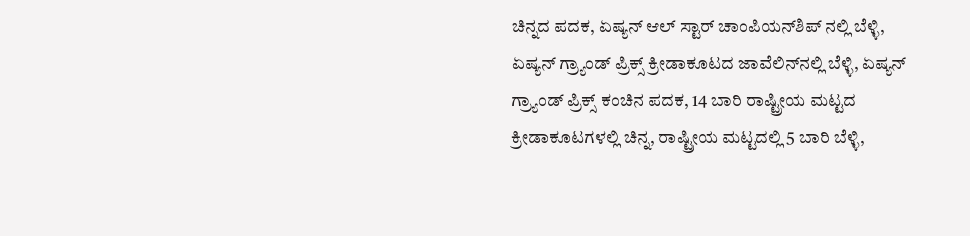ಚಿನ್ನದ ಪದಕ, ಏಷ್ಯನ್ ಆಲ್ ಸ್ಟಾರ್ ಚಾಂಪಿಯನ್‌ಶಿಪ್ ನಲ್ಲಿ ಬೆಳ್ಳಿ, ಏಷ್ಯನ್ ಗ್ರ್ಯಾಂಡ್ ಪ್ರಿಕ್ಸ್ ಕ್ರೀಡಾಕೂಟದ ಜಾವೆಲಿನ್‌ನಲ್ಲಿ ಬೆಳ್ಳಿ, ಏಷ್ಯನ್ ಗ್ರ್ಯಾಂಡ್ ಪ್ರಿಕ್ಸ್ ಕಂಚಿನ ಪದಕ, 14 ಬಾರಿ ರಾಷ್ಟ್ರೀಯ ಮಟ್ಟದ ಕ್ರೀಡಾಕೂಟಗಳಲ್ಲಿ ಚಿನ್ನ, ರಾಷ್ಟ್ರೀಯ ಮಟ್ಟದಲ್ಲಿ 5 ಬಾರಿ ಬೆಳ್ಳಿ,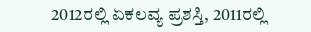2012ರಲ್ಲಿ ಏಕಲವ್ಯ ಪ್ರಶಸ್ತಿ, 2011ರಲ್ಲಿ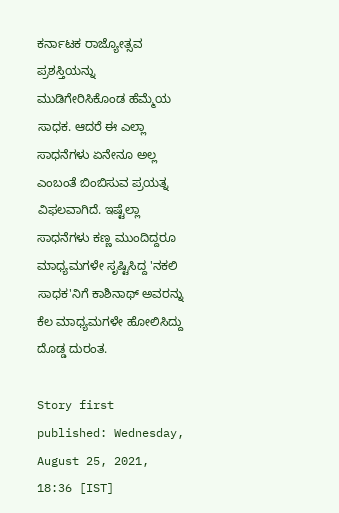ಕರ್ನಾಟಕ ರಾಜ್ಯೋತ್ಸವ ಪ್ರಶಸ್ತಿಯನ್ನು ಮುಡಿಗೇರಿಸಿಕೊಂಡ ಹೆಮ್ಮೆಯ ಸಾಧಕ. ಆದರೆ ಈ ಎಲ್ಲಾ ಸಾಧನೆಗಳು ಏನೇನೂ ಅಲ್ಲ ಎಂಬಂತೆ ಬಿಂಬಿಸುವ ಪ್ರಯತ್ನ ವಿಫಲವಾಗಿದೆ. ಇಷ್ಟೆಲ್ಲಾ ಸಾಧನೆಗಳು ಕಣ್ಣ ಮುಂದಿದ್ದರೂ ಮಾಧ್ಯಮಗಳೇ ಸೃಷ್ಟಿಸಿದ್ದ 'ನಕಲಿ ಸಾಧಕ'ನಿಗೆ ಕಾಶಿನಾಥ್ ಅವರನ್ನು ಕೆಲ ಮಾಧ್ಯಮಗಳೇ ಹೋಲಿಸಿದ್ದು ದೊಡ್ಡ ದುರಂತ.

Story first published: Wednesday, August 25, 2021, 18:36 [IST]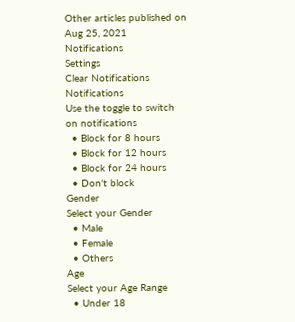Other articles published on Aug 25, 2021
Notifications
Settings
Clear Notifications
Notifications
Use the toggle to switch on notifications
  • Block for 8 hours
  • Block for 12 hours
  • Block for 24 hours
  • Don't block
Gender
Select your Gender
  • Male
  • Female
  • Others
Age
Select your Age Range
  • Under 18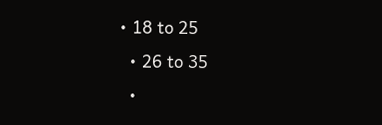• 18 to 25
  • 26 to 35
  •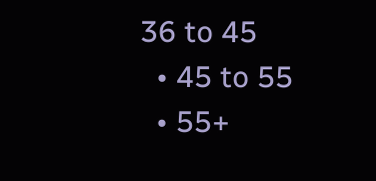36 to 45
  • 45 to 55
  • 55+